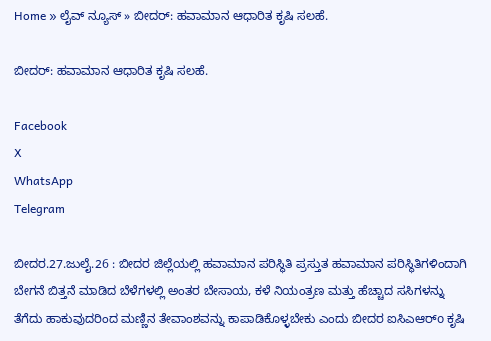Home » ಲೈವ್ ನ್ಯೂಸ್ » ಬೀದರ್: ಹವಾಮಾನ ಆಧಾರಿತ ಕೃಷಿ ಸಲಹೆ.

ಬೀದರ್: ಹವಾಮಾನ ಆಧಾರಿತ ಕೃಷಿ ಸಲಹೆ.

Facebook
X
WhatsApp
Telegram

ಬೀದರ.27.ಜುಲೈ.26 : ಬೀದರ ಜಿಲ್ಲೆಯಲ್ಲಿ ಹವಾಮಾನ ಪರಿಸ್ಥಿತಿ ಪ್ರಸ್ತುತ ಹವಾಮಾನ ಪರಿಸ್ಥಿತಿಗಳಿಂದಾಗಿ ಬೇಗನೆ ಬಿತ್ತನೆ ಮಾಡಿದ ಬೆಳೆಗಳಲ್ಲಿ ಅಂತರ ಬೇಸಾಯ, ಕಳೆ ನಿಯಂತ್ರಣ ಮತ್ತು ಹೆಚ್ಚಾದ ಸಸಿಗಳನ್ನು ತೆಗೆದು ಹಾಕುವುದರಿಂದ ಮಣ್ಣಿನ ತೇವಾಂಶವನ್ನು ಕಾಪಾಡಿಕೊಳ್ಳಬೇಕು ಎಂದು ಬೀದರ ಐಸಿಎಆರ್o ಕೃಷಿ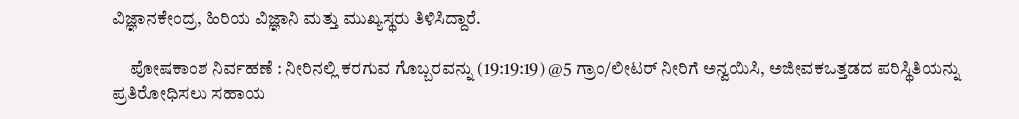ವಿಜ್ಞಾನಕೇಂದ್ರ, ಹಿರಿಯ ವಿಜ್ಞಾನಿ ಮತ್ತು ಮುಖ್ಯಸ್ಥರು ತಿಳಿಸಿದ್ದಾರೆ.

     ಪೋಷಕಾಂಶ ನಿರ್ವಹಣೆ : ನೀರಿನಲ್ಲಿ ಕರಗುವ ಗೊಬ್ಬರವನ್ನು (19:19:19) @5 ಗ್ರಾಂ/ಲೀಟರ್ ನೀರಿಗೆ ಅನ್ವಯಿಸಿ, ಅಜೀವಕಒತ್ತಡದ ಪರಿಸ್ಥಿತಿಯನ್ನು ಪ್ರತಿರೋಧಿಸಲು ಸಹಾಯ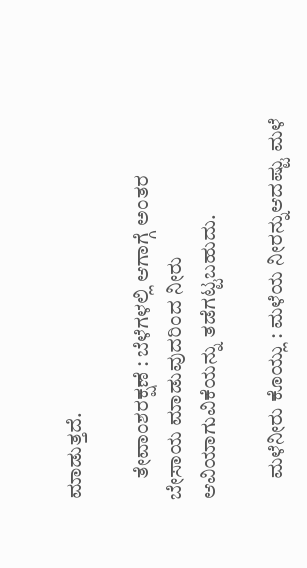ಮಾಡುತ್ತದೆ.

     ತೇವಾಂಶರಕ್ಷಣೆ : ಬೆಳೆಗಳಲ್ಲಿ ಆಗಾಗ್ಗೆ ಅಂತರ ಬೇಸಾಯ ಮಾಡುವುದರಿಂದ ನೀರು ಆವಿಯಾಗುವಿಕೆಯನ್ನು ತಡೆಗಟ್ಟಬಹುದು.

     ಮಳೆನೀರು ಕೊಯ್ಲು : ಮಳೆಯ ನೀರನ್ನುಆದಷ್ಟು ಮಳೆ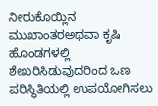ನೀರುಕೊಯ್ಲಿನ ಮುಖಾಂತರಅಥವಾ ಕೃಷಿ ಹೊಂಡಗಳಲ್ಲಿ ಶೇಖರಿಸಿಡುವುದರಿಂದ ಒಣ ಪರಿಸ್ಥಿತಿಯಲ್ಲಿ ಉಪಯೋಗಿಸಲು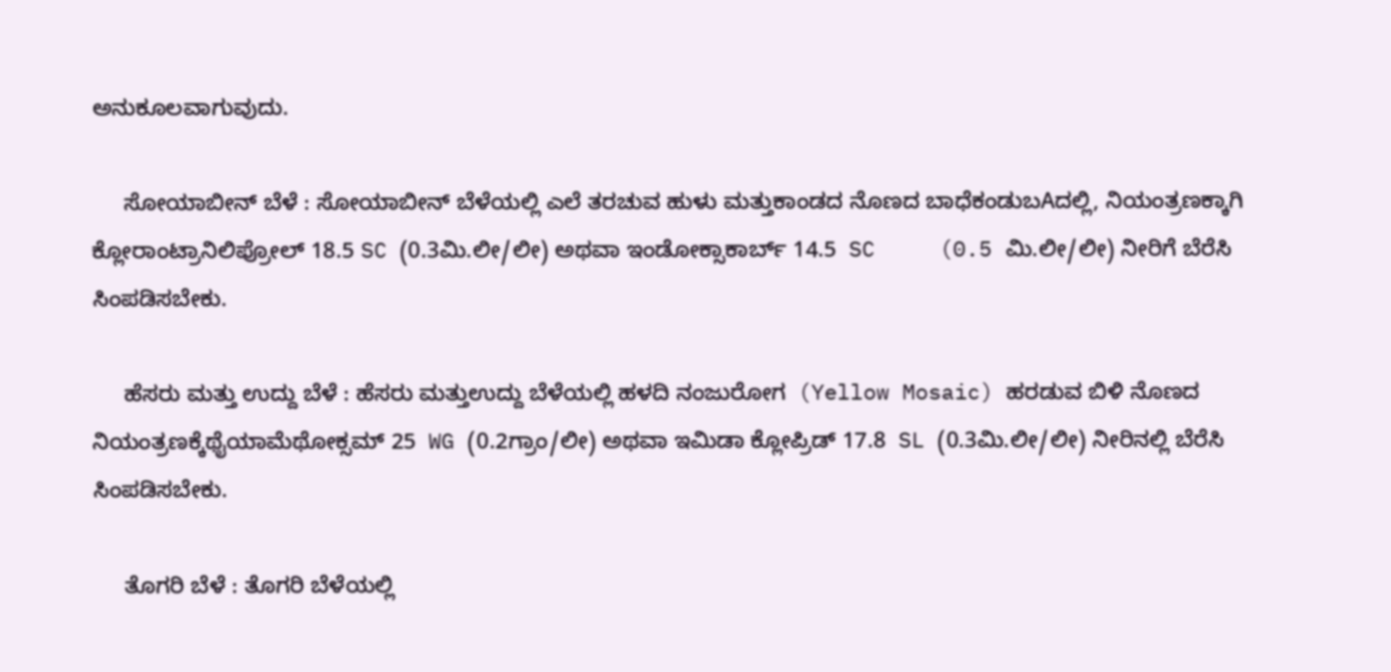ಅನುಕೂಲವಾಗುವುದು.

     ಸೋಯಾಬೀನ್ ಬೆಳೆ : ಸೋಯಾಬೀನ್ ಬೆಳೆಯಲ್ಲಿ ಎಲೆ ತರಚುವ ಹುಳು ಮತ್ತುಕಾಂಡದ ನೊಣದ ಬಾಧೆಕಂಡುಬAದಲ್ಲಿ, ನಿಯಂತ್ರಣಕ್ಕಾಗಿ ಕ್ಲೋರಾಂಟ್ರಾನಿಲಿಪ್ರೋಲ್ 18.5 SC (0.3ಮಿ.ಲೀ/ಲೀ) ಅಥವಾ ಇಂಡೋಕ್ಸಾಕಾರ್ಬ್ 14.5  SC     (0.5 ಮಿ.ಲೀ/ಲೀ) ನೀರಿಗೆ ಬೆರೆಸಿ ಸಿಂಪಡಿಸಬೇಕು.

     ಹೆಸರು ಮತ್ತು ಉದ್ದು ಬೆಳೆ : ಹೆಸರು ಮತ್ತುಉದ್ದು ಬೆಳೆಯಲ್ಲಿ ಹಳದಿ ನಂಜುರೋಗ  (Yellow Mosaic) ಹರಡುವ ಬಿಳಿ ನೊಣದ ನಿಯಂತ್ರಣಕ್ಕೆಥೈಯಾಮೆಥೋಕ್ಸಮ್ 25  WG (0.2ಗ್ರಾಂ/ಲೀ) ಅಥವಾ ಇಮಿಡಾ ಕ್ಲೋಪ್ರಿಡ್ 17.8  SL (0.3ಮಿ.ಲೀ/ಲೀ) ನೀರಿನಲ್ಲಿ ಬೆರೆಸಿ ಸಿಂಪಡಿಸಬೇಕು.

     ತೊಗರಿ ಬೆಳೆ : ತೊಗರಿ ಬೆಳೆಯಲ್ಲಿ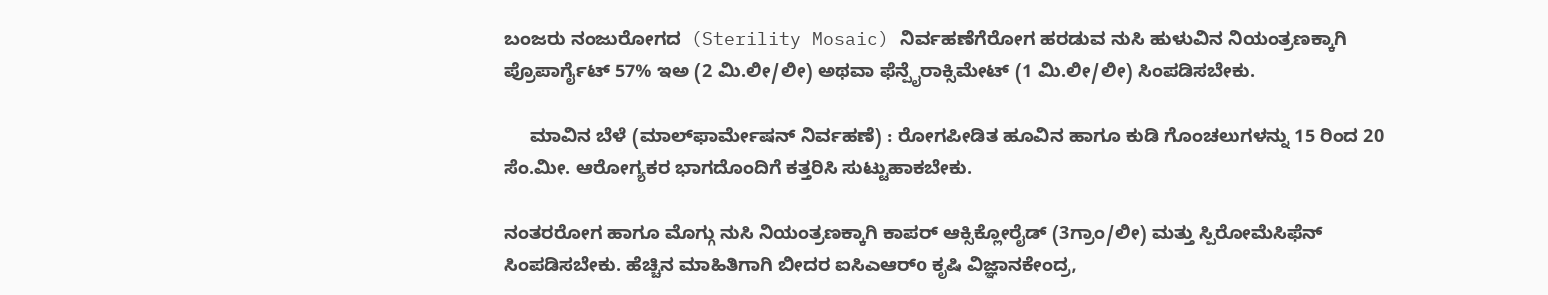ಬಂಜರು ನಂಜುರೋಗದ  (Sterility Mosaic) ನಿರ್ವಹಣೆಗೆರೋಗ ಹರಡುವ ನುಸಿ ಹುಳುವಿನ ನಿಯಂತ್ರಣಕ್ಕಾಗಿ ಪ್ರೊಪಾರ್ಗೈಟ್ 57% ಇಅ (2 ಮಿ.ಲೀ/ಲೀ) ಅಥವಾ ಫೆನ್ಪೈರಾಕ್ಸಿಮೇಟ್ (1 ಮಿ.ಲೀ/ಲೀ) ಸಿಂಪಡಿಸಬೇಕು.

     ಮಾವಿನ ಬೆಳೆ (ಮಾಲ್‌ಫಾರ್ಮೇಷನ್ ನಿರ್ವಹಣೆ) : ರೋಗಪೀಡಿತ ಹೂವಿನ ಹಾಗೂ ಕುಡಿ ಗೊಂಚಲುಗಳನ್ನು 15 ರಿಂದ 20 ಸೆಂ.ಮೀ. ಆರೋಗ್ಯಕರ ಭಾಗದೊಂದಿಗೆ ಕತ್ತರಿಸಿ ಸುಟ್ಟುಹಾಕಬೇಕು.

ನಂತರರೋಗ ಹಾಗೂ ಮೊಗ್ಗು ನುಸಿ ನಿಯಂತ್ರಣಕ್ಕಾಗಿ ಕಾಪರ್ ಆಕ್ಸಿಕ್ಲೋರೈಡ್ (3ಗ್ರಾಂ/ಲೀ) ಮತ್ತು ಸ್ಪಿರೋಮೆಸಿಫೆನ್ ಸಿಂಪಡಿಸಬೇಕು. ಹೆಚ್ಚಿನ ಮಾಹಿತಿಗಾಗಿ ಬೀದರ ಐಸಿಎಆರ್o ಕೃಷಿ ವಿಜ್ಞಾನಕೇಂದ್ರ,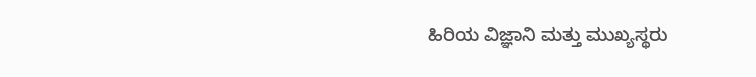ಹಿರಿಯ ವಿಜ್ಞಾನಿ ಮತ್ತು ಮುಖ್ಯಸ್ಥರು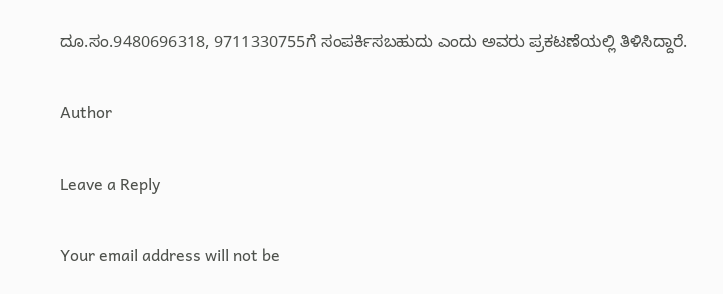ದೂ.ಸಂ.9480696318, 9711330755ಗೆ ಸಂಪರ್ಕಿಸಬಹುದು ಎಂದು ಅವರು ಪ್ರಕಟಣೆಯಲ್ಲಿ ತಿಳಿಸಿದ್ದಾರೆ.

Author

Leave a Reply

Your email address will not be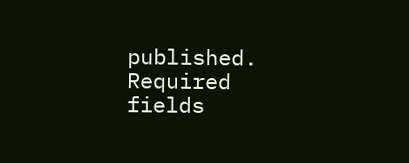published. Required fields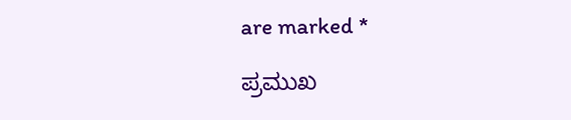are marked *

ಪ್ರಮುಖ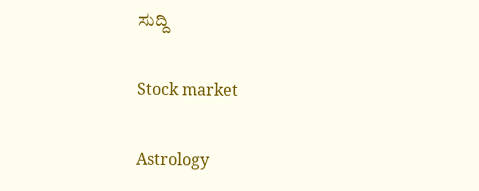ಸುದ್ದಿ

Stock market

Astrology